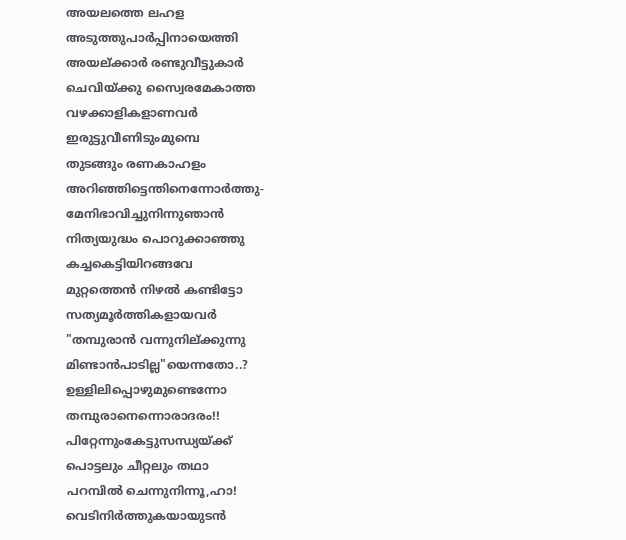അയലത്തെ ലഹള
അടുത്തുപാർപ്പിനായെത്തി
അയല്ക്കാർ രണ്ടുവീട്ടുകാർ
ചെവിയ്ക്കു സ്വൈരമേകാത്ത
വഴക്കാളികളാണവർ
ഇരുട്ടുവീണിടുംമുമ്പെ
തുടങ്ങും രണകാഹളം
അറിഞ്ഞിട്ടെന്തിനെന്നോർത്തു-
മേനിഭാവിച്ചുനിന്നുഞാൻ
നിത്യയുദ്ധം പൊറുക്കാഞ്ഞു
കച്ചകെട്ടിയിറങ്ങവേ
മുറ്റത്തെൻ നിഴൽ കണ്ടിട്ടോ
സത്യമൂർത്തികളായവർ
"തമ്പുരാൻ വന്നുനില്ക്കുന്നു
മിണ്ടാൻപാടില്ല"യെന്നതോ..?
ഉള്ളിലിപ്പൊഴുമുണ്ടെന്നോ
തമ്പുരാനെന്നൊരാദരം!!
പിറ്റേന്നുംകേട്ടുസന്ധ്യയ്ക്ക്
പൊട്ടലും ചീറ്റലും തഥാ
പറമ്പിൽ ചെന്നുനിന്നൂ,ഹാ! വെടിനിർത്തുകയായുടൻ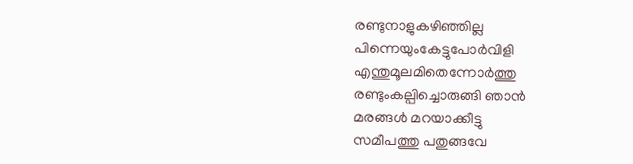രണ്ടുനാളുകഴിഞ്ഞില്ല
പിന്നെയുംകേട്ടുപോർവിളി
എന്തുമൂലമിതെന്നോർത്തു
രണ്ടുംകല്പിച്ചൊരുങ്ങി ഞാൻ
മരങ്ങൾ മറയാക്കീട്ടു
സമീപത്തു പതുങ്ങവേ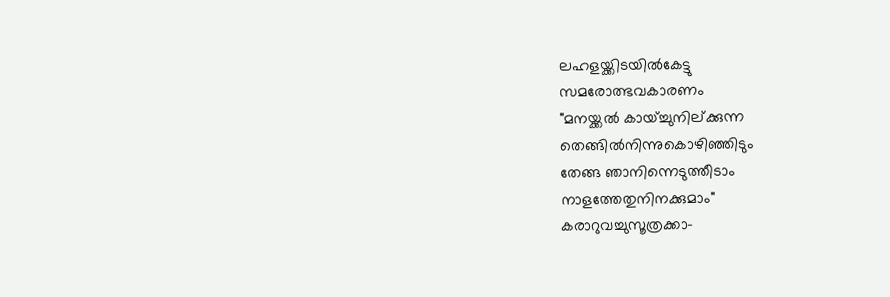ലഹളയ്ക്കിടയിൽകേട്ടു
സമരോത്ഭവകാരണം
"മനയ്ക്കൽ കായ്ച്ചുനില്ക്കുന്ന
തെങ്ങിൽനിന്നുകൊഴിഞ്ഞിടും
തേങ്ങ ഞാനിന്നെടുത്തീടാം
നാളത്തേതുനിനക്കുമാം"
കരാറുവച്ചുസൂത്രക്കാ-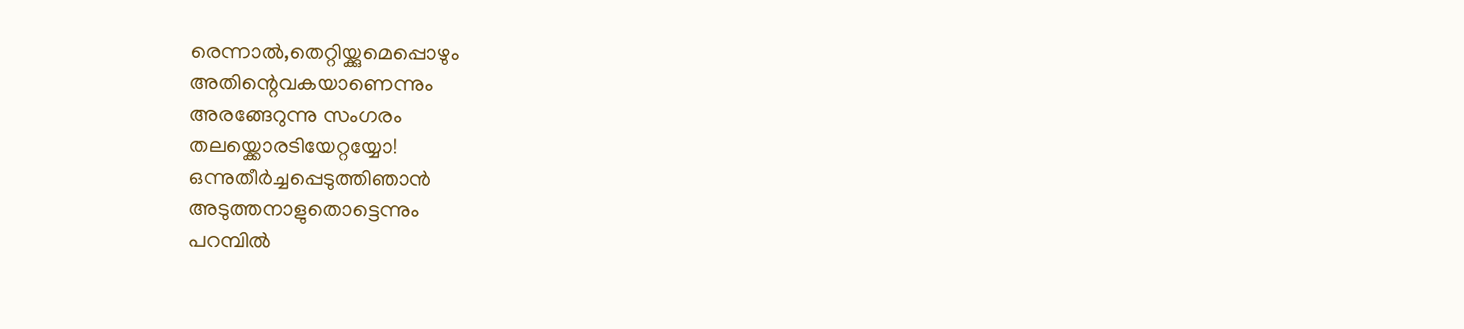രെന്നാൽ,തെറ്റിയ്ക്കുമെപ്പൊഴും
അതിന്റെവകയാണെന്നും
അരങ്ങേറുന്നു സംഗരം
തലയ്ക്കൊരടിയേറ്റയ്യോ!
ഒന്നുതീർച്ചപ്പെടുത്തിഞാൻ
അടുത്തനാളുതൊട്ടെന്നും
പറമ്പിൽ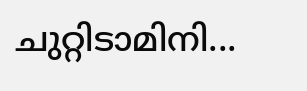ചുറ്റിടാമിനി...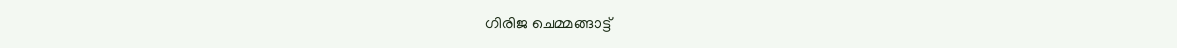ഗിരിജ ചെമ്മങ്ങാട്ട്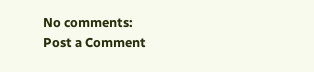No comments:
Post a Comment